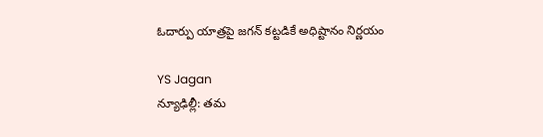ఓదార్పు యాత్రపై జగన్ కట్టడికే అధిష్టానం నిర్ణయం

YS Jagan
న్యూఢిల్లీ: తమ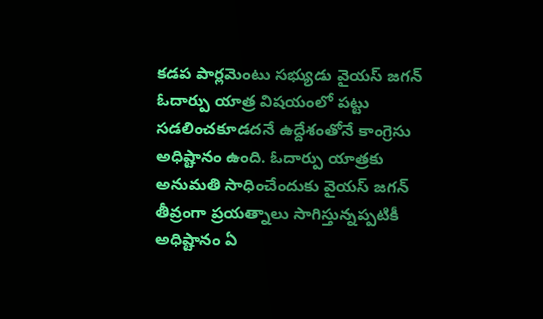కడప పార్లమెంటు సభ్యుడు వైయస్ జగన్ ఓదార్పు యాత్ర విషయంలో పట్టు సడలించకూడదనే ఉద్దేశంతోనే కాంగ్రెసు అధిష్టానం ఉంది. ఓదార్పు యాత్రకు అనుమతి సాధించేందుకు వైయస్ జగన్ తీవ్రంగా ప్రయత్నాలు సాగిస్తున్నప్పటికీ అధిష్టానం ఏ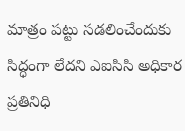మాత్రం పట్టు సడలించేందుకు సిద్ధంగా లేదని ఎఐసిసి అధికార ప్రతినిధి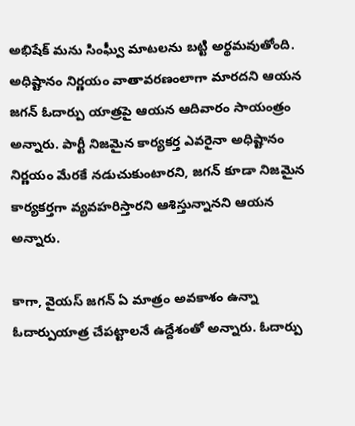అభిషేక్ మను సింఘ్వీ మాటలను బట్టి అర్థమవుతోంది. అధిష్టానం నిర్ణయం వాతావరణంలాగా మారదని ఆయన జగన్ ఓదార్పు యాత్రపై ఆయన ఆదివారం సాయంత్రం అన్నారు. పార్టీ నిజమైన కార్యకర్త ఎవరైనా అధిష్టానం నిర్ణయం మేరకే నడుచుకుంటారని, జగన్ కూడా నిజమైన కార్యకర్తగా వ్యవహరిస్తారని ఆశిస్తున్నానని ఆయన అన్నారు.

కాగా, వైయస్ జగన్ ఏ మాత్రం అవకాశం ఉన్నా ఓదార్పుయాత్ర చేపట్టాలనే ఉద్దేశంతో అన్నారు. ఓదార్పు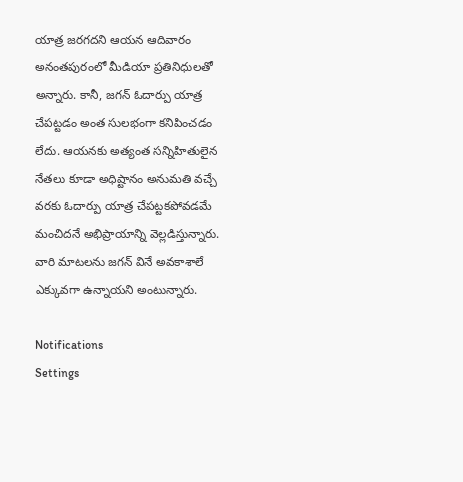యాత్ర జరగదని ఆయన ఆదివారం అనంతపురంలో మీడియా ప్రతినిధులతో అన్నారు. కానీ, జగన్ ఓదార్పు యాత్ర చేపట్టడం అంత సులభంగా కనిపించడం లేదు. ఆయనకు అత్యంత సన్నిహితులైన నేతలు కూడా అధిష్టానం అనుమతి వచ్చే వరకు ఓదార్పు యాత్ర చేపట్టకపోవడమే మంచిదనే అభిప్రాయాన్ని వెల్లడిస్తున్నారు. వారి మాటలను జగన్ వినే అవకాశాలే ఎక్కువగా ఉన్నాయని అంటున్నారు.

Notifications
Settings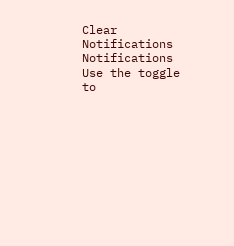Clear Notifications
Notifications
Use the toggle to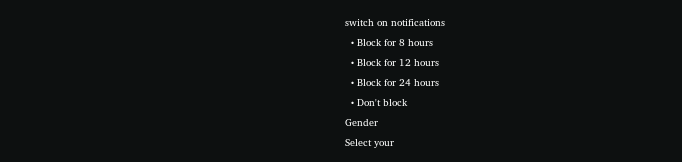switch on notifications
  • Block for 8 hours
  • Block for 12 hours
  • Block for 24 hours
  • Don't block
Gender
Select your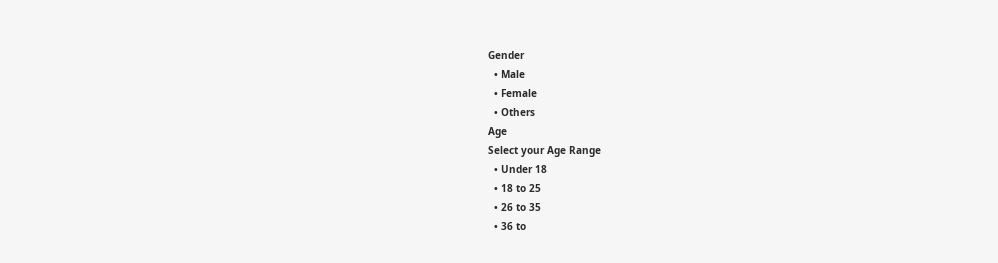Gender
  • Male
  • Female
  • Others
Age
Select your Age Range
  • Under 18
  • 18 to 25
  • 26 to 35
  • 36 to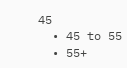45
  • 45 to 55
  • 55+